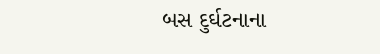બસ દુર્ઘટનાના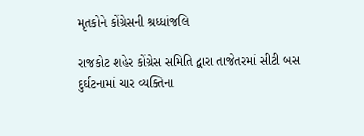મૃતકોને કોંગ્રેસની શ્રધ્ધાંજલિ

રાજકોટ શહેર કોંગ્રેસ સમિતિ દ્વારા તાજેતરમાં સીટી બસ દુર્ઘટનામાં ચાર વ્યક્તિના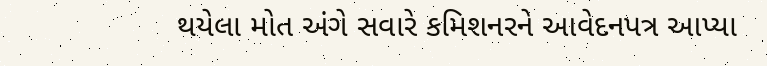થયેલા મોત અંગે સવારે કમિશનરને આવેદનપત્ર આપ્યા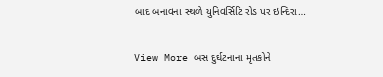બાદ બનાવના સ્થળે યુનિવર્સિટિ રોડ પર ઇન્દિરા…

View More બસ દુર્ઘટનાના મૃતકોને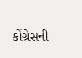કોંગ્રેસની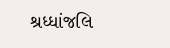શ્રધ્ધાંજલિ